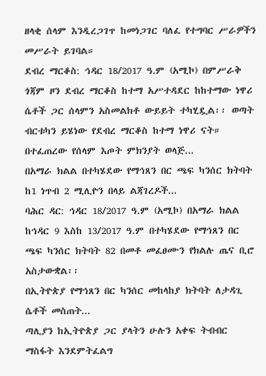ዘላቂ ሰላም እንዲረጋገጥ ከመነጋገር ባለፈ የተግባር ሥራዎችን መሥራት ይገባል።
ደብረ ማርቆስ: ኅዳር 18/2017 ዓ.ም (አሚኮ) በምሥራቅ ጎጃም ዞን ደብረ ማርቆስ ከተማ አሥተዳደር ከከተማው ነዋሪ ሴቶች ጋር ሰላምን አስመልክቶ ውይይት ተካሂዷል፡፡ ወጣት ብርቱካን ይሄነው የደብረ ማርቆስ ከተማ ነዋሪ ናት። በተፈጠረው የሰላም እጦት ምክንያት ወላጅ...
በአማራ ክልል በተካሄደው የማኅጸን በር ጫፍ ካንሰር ክትባት ከ1 ነጥብ 2 ሚሊዮን በላይ ልጃገረዶች...
ባሕር ዳር: ኅዳር 18/2017 ዓ.ም (አሚኮ) በአማራ ክልል ከኅዳር 9 እስከ 13/2017 ዓ.ም በተካሄደው የማኅጸን በር ጫፍ ካንሰር ክትባት 82 በመቶ መፈፀሙን የክልሉ ጤና ቢሮ አስታውቋል፡፡
በኢትዮጵያ የማኅጸን በር ካንሰር መከላከያ ክትባት ለታዳጊ ሴቶች መስጠት...
ጣሊያን ከኢትዮጵያ ጋር ያላትን ሁሉን አቀፍ ትብብር ማስፋት እንደምትፈልግ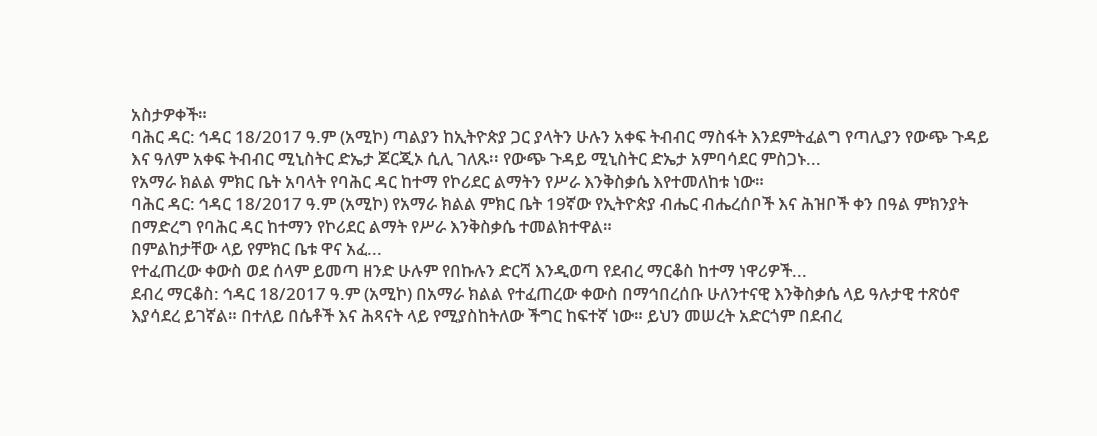አስታዎቀች።
ባሕር ዳር: ኅዳር 18/2017 ዓ.ም (አሚኮ) ጣልያን ከኢትዮጵያ ጋር ያላትን ሁሉን አቀፍ ትብብር ማስፋት እንደምትፈልግ የጣሊያን የውጭ ጉዳይ እና ዓለም አቀፍ ትብብር ሚኒስትር ድኤታ ጆርጂኦ ሲሊ ገለጹ፡፡ የውጭ ጉዳይ ሚኒስትር ድኤታ አምባሳደር ምስጋኑ...
የአማራ ክልል ምክር ቤት አባላት የባሕር ዳር ከተማ የኮሪደር ልማትን የሥራ እንቅስቃሴ እየተመለከቱ ነው።
ባሕር ዳር: ኅዳር 18/2017 ዓ.ም (አሚኮ) የአማራ ክልል ምክር ቤት 19ኛው የኢትዮጵያ ብሔር ብሔረሰቦች እና ሕዝቦች ቀን በዓል ምክንያት በማድረግ የባሕር ዳር ከተማን የኮሪደር ልማት የሥራ እንቅስቃሴ ተመልክተዋል።
በምልከታቸው ላይ የምክር ቤቱ ዋና አፈ...
የተፈጠረው ቀውስ ወደ ሰላም ይመጣ ዘንድ ሁሉም የበኩሉን ድርሻ እንዲወጣ የደብረ ማርቆስ ከተማ ነዋሪዎች...
ደብረ ማርቆስ: ኅዳር 18/2017 ዓ.ም (አሚኮ) በአማራ ክልል የተፈጠረው ቀውስ በማኅበረሰቡ ሁለንተናዊ እንቅስቃሴ ላይ ዓሉታዊ ተጽዕኖ እያሳደረ ይገኛል። በተለይ በሴቶች እና ሕጻናት ላይ የሚያስከትለው ችግር ከፍተኛ ነው። ይህን መሠረት አድርጎም በደብረ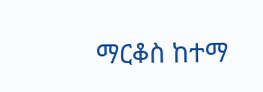ማርቆስ ከተማ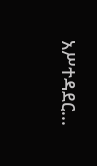አሥተዳደር...